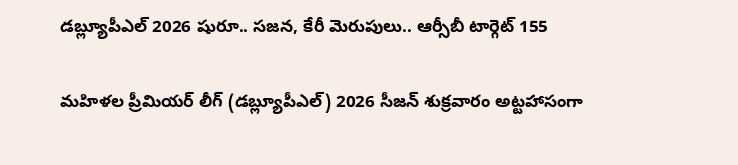డబ్ల్యూపీఎల్ 2026 షురూ.. సజన, కేరీ మెరుపులు.. ఆర్సీబీ టార్గెట్ 155

మహిళల ప్రీమియర్ లీగ్ (డబ్ల్యూపీఎల్) 2026 సీజన్ శుక్రవారం అట్టహాసంగా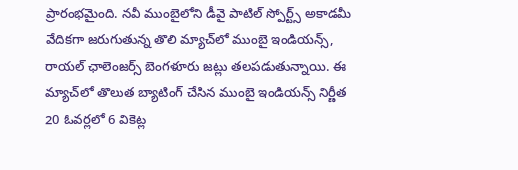ప్రారంభమైంది. నవీ ముంబైలోని డీవై పాటిల్ స్పోర్ట్స్ అకాడమీ వేదికగా జరుగుతున్న తొలి మ్యాచ్‌లో ముంబై ఇండియన్స్, రాయల్ ఛాలెంజర్స్ బెంగళూరు జట్లు తలపడుతున్నాయి. ఈ మ్యాచ్‌లో తొలుత బ్యాటింగ్ చేసిన ముంబై ఇండియన్స్ నిర్ణీత 20 ఓవర్లలో 6 వికెట్ల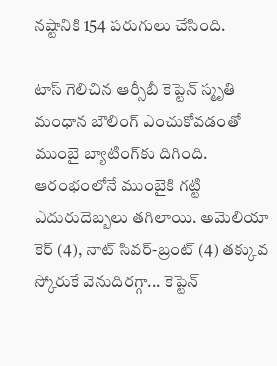నష్టానికి 154 పరుగులు చేసింది.

టాస్ గెలిచిన ఆర్సీబీ కెప్టెన్ స్మృతి మంధాన బౌలింగ్ ఎంచుకోవడంతో ముంబై బ్యాటింగ్‌కు దిగింది. ఆరంభంలోనే ముంబైకి గట్టి ఎదురుదెబ్బలు తగిలాయి. అమెలియా కెర్ (4), నాట్ సివర్-బ్రంట్ (4) తక్కువ స్కోరుకే వెనుదిరగ్గా... కెప్టెన్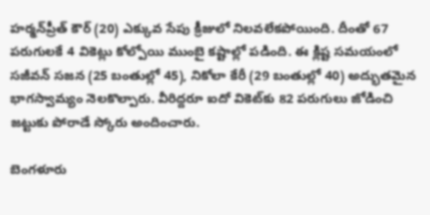హర్మన్‌ప్రీత్ కౌర్ (20) ఎక్కువ సేపు క్రీజులో నిలవలేకపోయింది. దీంతో 67 పరుగులకే 4 వికెట్లు కోల్పోయి ముంబై కష్టాల్లో పడింది. ఈ క్లిష్ట సమయంలో సజీవన్ సజన (25 బంతుల్లో 45), నికోలా కేరీ (29 బంతుల్లో 40) అద్భుతమైన భాగస్వామ్యం నెలకొల్పారు. వీరిద్దరూ ఐదో వికెట్‌కు 82 పరుగులు జోడించి జట్టుకు పోరాడే స్కోరు అందించారు.

బెంగళూరు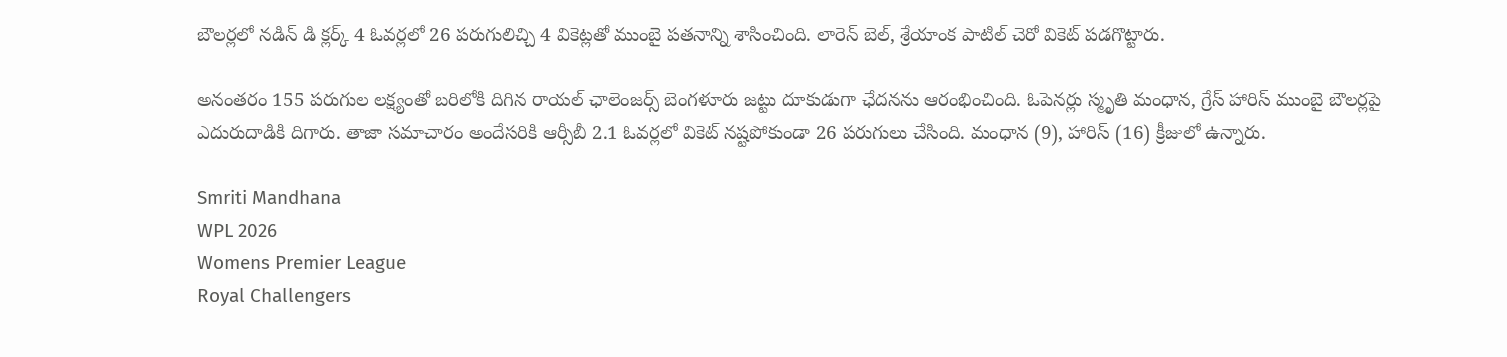బౌలర్లలో నడిన్ డి క్లర్క్ 4 ఓవర్లలో 26 పరుగులిచ్చి 4 వికెట్లతో ముంబై పతనాన్ని శాసించింది. లారెన్ బెల్, శ్రేయాంక పాటిల్ చెరో వికెట్ పడగొట్టారు.

అనంతరం 155 పరుగుల లక్ష్యంతో బరిలోకి దిగిన రాయల్ ఛాలెంజర్స్ బెంగళూరు జట్టు దూకుడుగా ఛేదనను ఆరంభించింది. ఓపెనర్లు స్మృతి మంధాన, గ్రేస్ హారిస్ ముంబై బౌలర్లపై ఎదురుదాడికి దిగారు. తాజా సమాచారం అందేసరికి ఆర్సీబీ 2.1 ఓవర్లలో వికెట్ నష్టపోకుండా 26 పరుగులు చేసింది. మంధాన (9), హారిస్ (16) క్రీజులో ఉన్నారు.

Smriti Mandhana
WPL 2026
Womens Premier League
Royal Challengers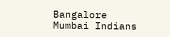Bangalore
Mumbai Indians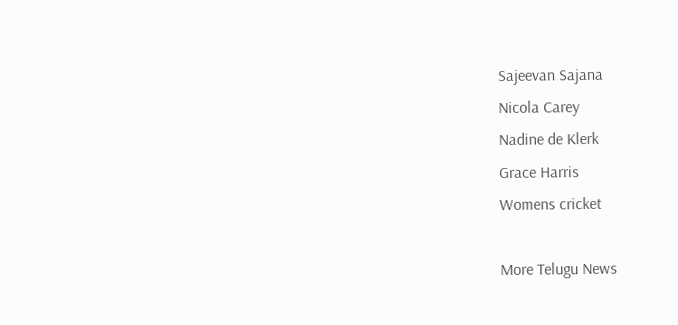Sajeevan Sajana
Nicola Carey
Nadine de Klerk
Grace Harris
Womens cricket

More Telugu News